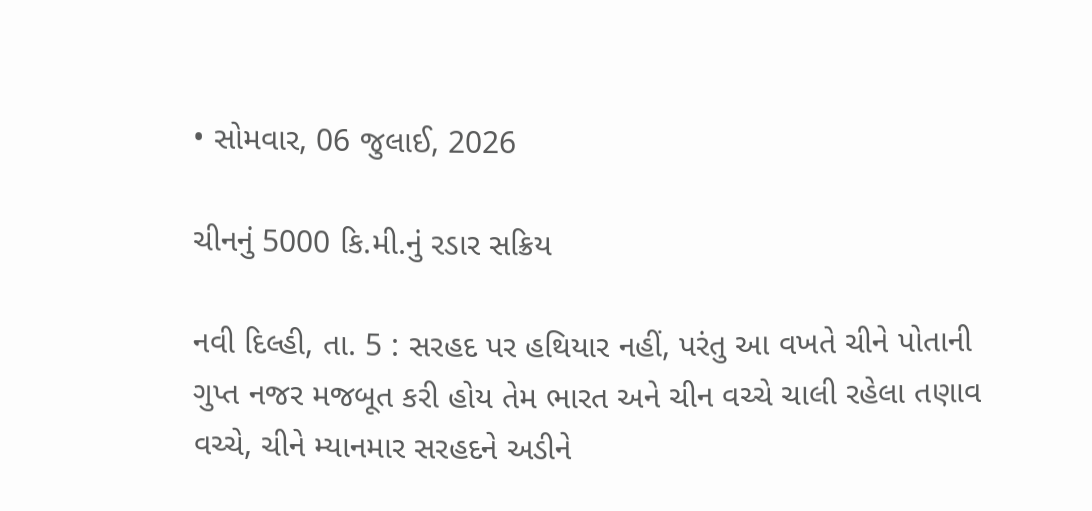• સોમવાર, 06 જુલાઈ, 2026

ચીનનું 5000 કિ.મી.નું રડાર સક્રિય

નવી દિલ્હી, તા. 5 : સરહદ પર હથિયાર નહીં, પરંતુ આ વખતે ચીને પોતાની ગુપ્ત નજર મજબૂત કરી હોય તેમ ભારત અને ચીન વચ્ચે ચાલી રહેલા તણાવ વચ્ચે, ચીને મ્યાનમાર સરહદને અડીને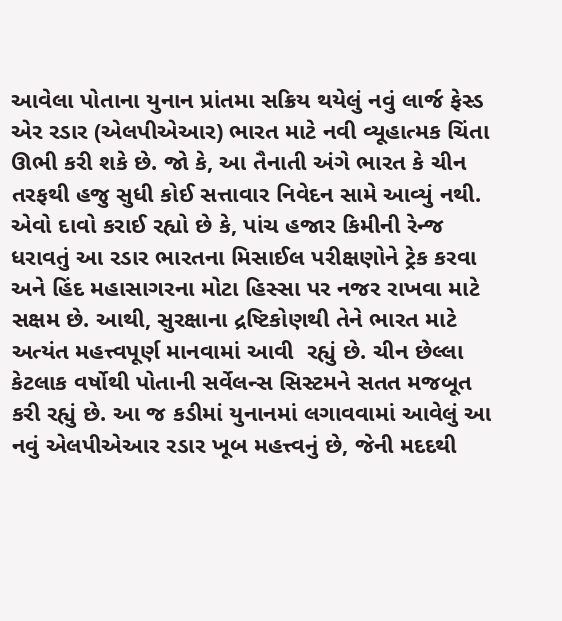આવેલા પોતાના યુનાન પ્રાંતમા સક્રિય થયેલું નવું લાર્જ ફેસ્ડ એર રડાર (એલપીએઆર) ભારત માટે નવી વ્યૂહાત્મક ચિંતા ઊભી કરી શકે છે. જો કે, આ તૈનાતી અંગે ભારત કે ચીન તરફથી હજુ સુધી કોઈ સત્તાવાર નિવેદન સામે આવ્યું નથી. એવો દાવો કરાઈ રહ્યો છે કે, પાંચ હજાર કિમીની રેન્જ ધરાવતું આ રડાર ભારતના મિસાઈલ પરીક્ષણોને ટ્રેક કરવા અને હિંદ મહાસાગરના મોટા હિસ્સા પર નજર રાખવા માટે સક્ષમ છે. આથી, સુરક્ષાના દ્રષ્ટિકોણથી તેને ભારત માટે અત્યંત મહત્ત્વપૂર્ણ માનવામાં આવી  રહ્યું છે. ચીન છેલ્લા કેટલાક વર્ષોથી પોતાની સર્વેલન્સ સિસ્ટમને સતત મજબૂત કરી રહ્યું છે. આ જ કડીમાં યુનાનમાં લગાવવામાં આવેલું આ નવું એલપીએઆર રડાર ખૂબ મહત્ત્વનું છે, જેની મદદથી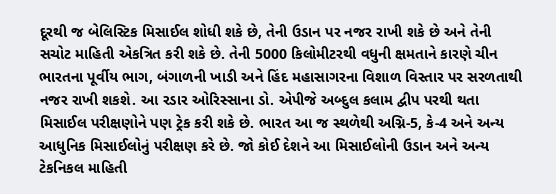દૂરથી જ બેલિસ્ટિક મિસાઈલ શોધી શકે છે, તેની ઉડાન પર નજર રાખી શકે છે અને તેની સચોટ માહિતી એકત્રિત કરી શકે છે. તેની 5000 કિલોમીટરથી વધુની ક્ષમતાને કારણે ચીન ભારતના પૂર્વીય ભાગ, બંગાળની ખાડી અને હિંદ મહાસાગરના વિશાળ વિસ્તાર પર સરળતાથી નજર રાખી શકશે. આ રડાર ઓરિસ્સાના ડો. એપીજે અબ્દુલ કલામ દ્વીપ પરથી થતા મિસાઈલ પરીક્ષણોને પણ ટ્રેક કરી શકે છે. ભારત આ જ સ્થળેથી અગ્નિ-5, કે-4 અને અન્ય આધુનિક મિસાઈલોનું પરીક્ષણ કરે છે. જો કોઈ દેશને આ મિસાઈલોની ઉડાન અને અન્ય ટેકનિકલ માહિતી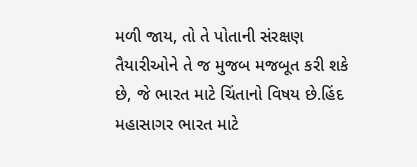મળી જાય, તો તે પોતાની સંરક્ષણ તૈયારીઓને તે જ મુજબ મજબૂત કરી શકે છે, જે ભારત માટે ચિંતાનો વિષય છે.હિંદ મહાસાગર ભારત માટે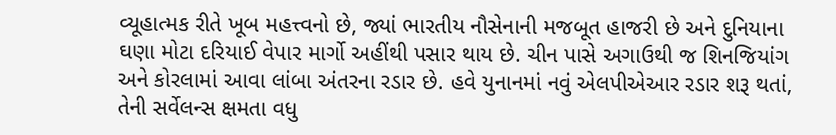વ્યૂહાત્મક રીતે ખૂબ મહત્ત્વનો છે, જ્યાં ભારતીય નૌસેનાની મજબૂત હાજરી છે અને દુનિયાના ઘણા મોટા દરિયાઈ વેપાર માર્ગો અહીંથી પસાર થાય છે. ચીન પાસે અગાઉથી જ શિનજિયાંગ અને કોરલામાં આવા લાંબા અંતરના રડાર છે. હવે યુનાનમાં નવું એલપીએઆર રડાર શરૂ થતાં, તેની સર્વેલન્સ ક્ષમતા વધુ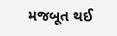મજબૂત થઈ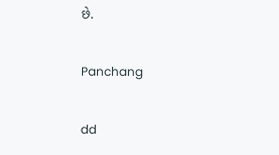છે.

Panchang

dd